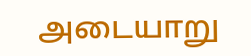அடையாறு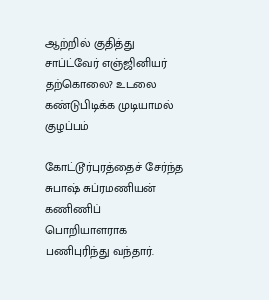ஆற்றில் குதித்து சாப்ட்வேர் எஞ்ஜினியர் தற்கொலை? உடலை கண்டுபிடிக்க முடியாமல் குழப்பம்

கோட்டூர்புரத்தைச் சேர்ந்த சுபாஷ் சுப்ரமணியன் கணிணிப் பொறியாளராக பணிபுரிந்து வந்தார்.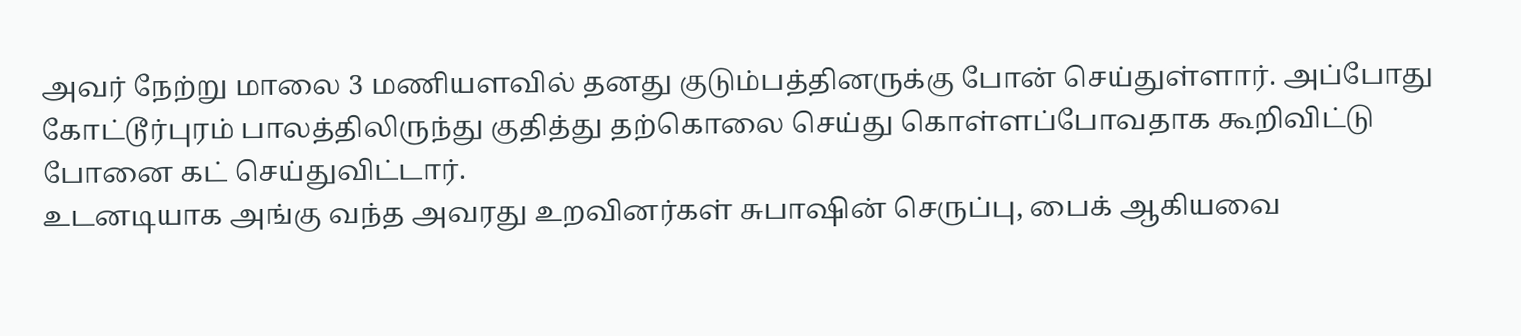அவர் நேற்று மாலை 3 மணியளவில் தனது குடும்பத்தினருக்கு போன் செய்துள்ளார். அப்போது கோட்டூர்புரம் பாலத்திலிருந்து குதித்து தற்கொலை செய்து கொள்ளப்போவதாக கூறிவிட்டு போனை கட் செய்துவிட்டார்.
உடனடியாக அங்கு வந்த அவரது உறவினர்கள் சுபாஷின் செருப்பு, பைக் ஆகியவை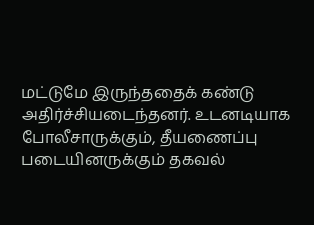மட்டுமே இருந்ததைக் கண்டு அதிர்ச்சியடைந்தனர். உடனடியாக போலீசாருக்கும், தீயணைப்பு படையினருக்கும் தகவல்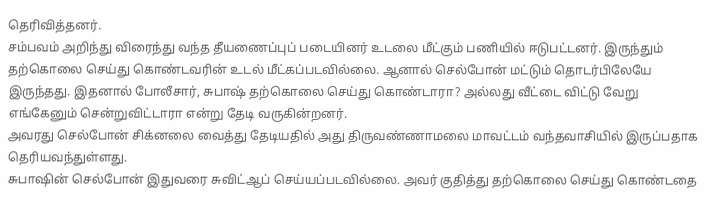தெரிவித்தனர்.
சம்பவம் அறிந்து விரைந்து வந்த தீயணைப்புப் படையினர் உடலை மீட்கும் பணியில் ஈடுபட்டனர். இருந்தும் தற்கொலை செய்து கொண்டவரின் உடல் மீட்கப்படவில்லை. ஆனால் செல்போன் மட்டும் தொடர்பிலேயே இருந்தது. இதனால் போலீசார், சுபாஷ் தற்கொலை செய்து கொண்டாரா? அல்லது வீட்டை விட்டு வேறு எங்கேனும் சென்றுவிட்டாரா என்று தேடி வருகின்றனர்.
அவரது செல்போன் சிக்னலை வைத்து தேடியதில் அது திருவண்ணாமலை மாவட்டம் வந்தவாசியில் இருப்பதாக தெரியவந்துள்ளது.
சுபாஷின் செல்போன் இதுவரை சுவிட்ஆப் செய்யப்படவில்லை. அவர் குதித்து தற்கொலை செய்து கொண்டதை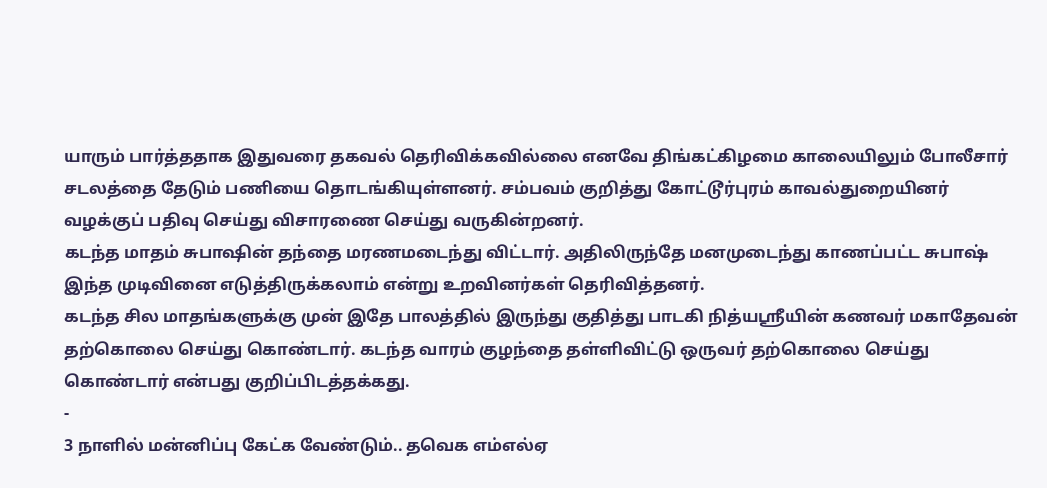யாரும் பார்த்ததாக இதுவரை தகவல் தெரிவிக்கவில்லை எனவே திங்கட்கிழமை காலையிலும் போலீசார் சடலத்தை தேடும் பணியை தொடங்கியுள்ளனர். சம்பவம் குறித்து கோட்டூர்புரம் காவல்துறையினர் வழக்குப் பதிவு செய்து விசாரணை செய்து வருகின்றனர்.
கடந்த மாதம் சுபாஷின் தந்தை மரணமடைந்து விட்டார். அதிலிருந்தே மனமுடைந்து காணப்பட்ட சுபாஷ் இந்த முடிவினை எடுத்திருக்கலாம் என்று உறவினர்கள் தெரிவித்தனர்.
கடந்த சில மாதங்களுக்கு முன் இதே பாலத்தில் இருந்து குதித்து பாடகி நித்யஸ்ரீயின் கணவர் மகாதேவன் தற்கொலை செய்து கொண்டார். கடந்த வாரம் குழந்தை தள்ளிவிட்டு ஒருவர் தற்கொலை செய்து கொண்டார் என்பது குறிப்பிடத்தக்கது.
-
3 நாளில் மன்னிப்பு கேட்க வேண்டும்.. தவெக எம்எல்ஏ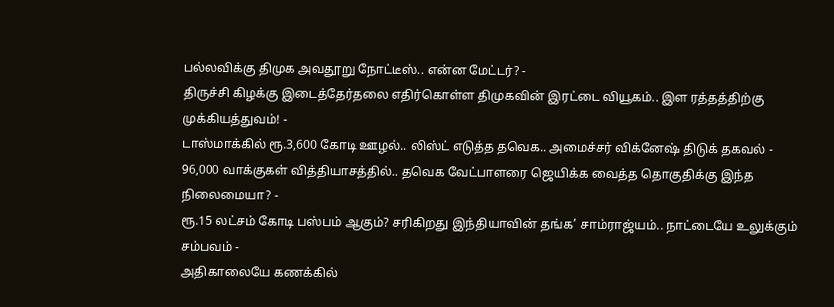பல்லவிக்கு திமுக அவதூறு நோட்டீஸ்.. என்ன மேட்டர்? -
திருச்சி கிழக்கு இடைத்தேர்தலை எதிர்கொள்ள திமுகவின் இரட்டை வியூகம்.. இள ரத்தத்திற்கு முக்கியத்துவம்! -
டாஸ்மாக்கில் ரூ.3,600 கோடி ஊழல்.. லிஸ்ட் எடுத்த தவெக.. அமைச்சர் விக்னேஷ் திடுக் தகவல் -
96,000 வாக்குகள் வித்தியாசத்தில்.. தவெக வேட்பாளரை ஜெயிக்க வைத்த தொகுதிக்கு இந்த நிலைமையா? -
ரூ.15 லட்சம் கோடி பஸ்பம் ஆகும்? சரிகிறது இந்தியாவின் தங்க’ சாம்ராஜ்யம்.. நாட்டையே உலுக்கும் சம்பவம் -
அதிகாலையே கணக்கில்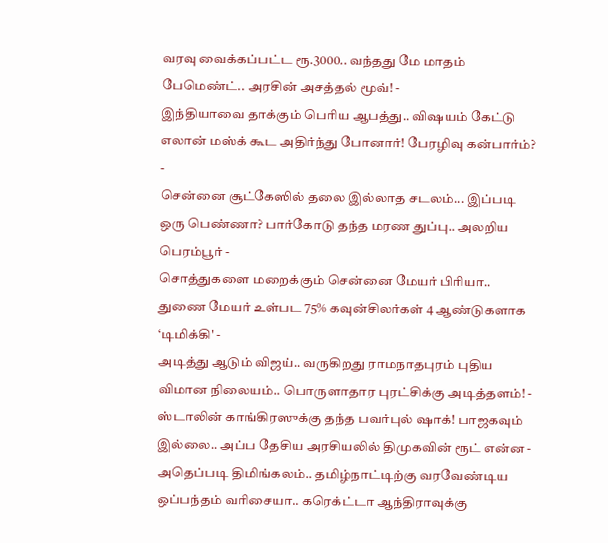வரவு வைக்கப்பட்ட ரூ.3000.. வந்தது மே மாதம் பேமெண்ட்.. அரசின் அசத்தல் மூவ்! -
இந்தியாவை தாக்கும் பெரிய ஆபத்து.. விஷயம் கேட்டு எலான் மஸ்க் கூட அதிர்ந்து போனார்! பேரழிவு கன்பார்ம்? -
சென்னை சூட்கேஸில் தலை இல்லாத சடலம்... இப்படி ஒரு பெண்ணா? பார்கோடு தந்த மரண துப்பு.. அலறிய பெரம்பூர் -
சொத்துகளை மறைக்கும் சென்னை மேயர் பிரியா.. துணை மேயர் உள்பட 75% கவுன்சிலர்கள் 4 ஆண்டுகளாக ‘டிமிக்கி' -
அடித்து ஆடும் விஜய்.. வருகிறது ராமநாதபுரம் புதிய விமான நிலையம்.. பொருளாதார புரட்சிக்கு அடித்தளம்! -
ஸ்டாலின் காங்கிரஸுக்கு தந்த பவர்புல் ஷாக்! பாஜகவும் இல்லை.. அப்ப தேசிய அரசியலில் திமுகவின் ரூட் என்ன -
அதெப்படி திமிங்கலம்.. தமிழ்நாட்டிற்கு வரவேண்டிய ஒப்பந்தம் வரிசையா.. கரெக்ட்டா ஆந்திராவுக்கு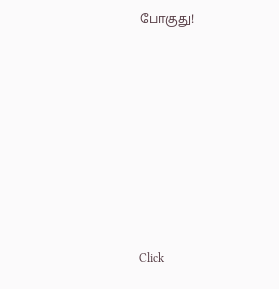போகுது!












Click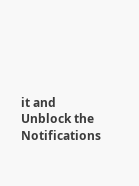it and Unblock the Notifications